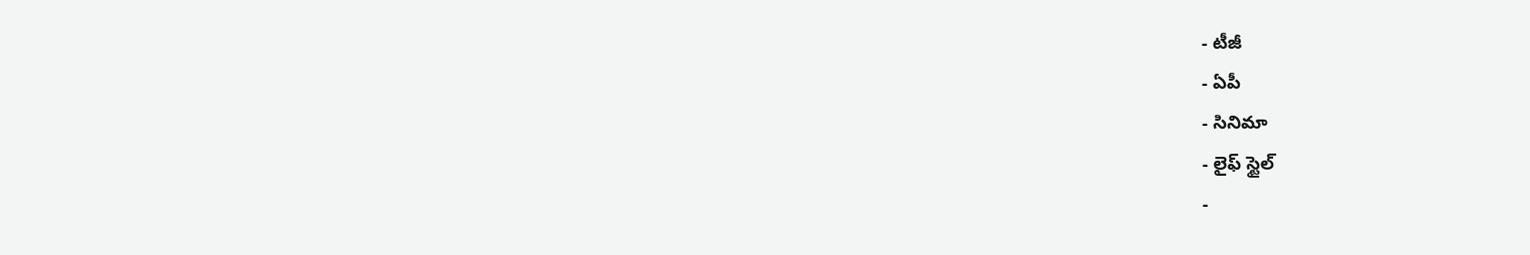- టీజీ
- ఏపీ
- సినిమా
- లైఫ్ స్టైల్
-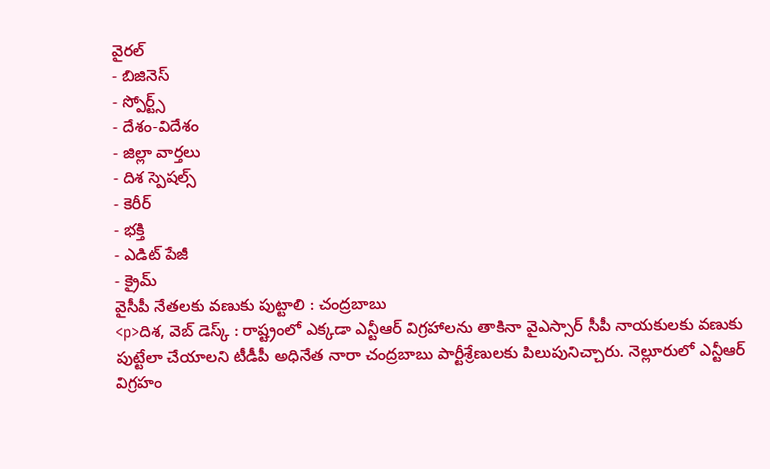వైరల్
- బిజినెస్
- స్పోర్ట్స్
- దేశం-విదేశం
- జిల్లా వార్తలు
- దిశ స్పెషల్స్
- కెరీర్
- భక్తి
- ఎడిట్ పేజీ
- క్రైమ్
వైసీపీ నేతలకు వణుకు పుట్టాలి : చంద్రబాబు
<p>దిశ, వెబ్ డెస్క్ : రాష్ట్రంలో ఎక్కడా ఎన్టీఆర్ విగ్రహాలను తాకినా వైఎస్సార్ సీపీ నాయకులకు వణుకు పుట్టేలా చేయాలని టీడీపీ అధినేత నారా చంద్రబాబు పార్టీశ్రేణులకు పిలుపునిచ్చారు. నెల్లూరులో ఎన్టీఆర్ విగ్రహం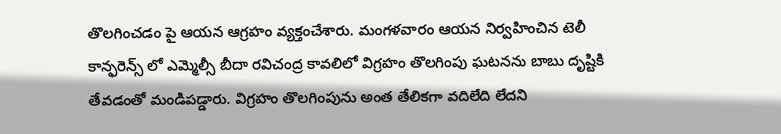తొలగించడం పై ఆయన ఆగ్రహం వ్యక్తంచేశారు. మంగళవారం ఆయన నిర్వహించిన టెలీ కాన్ఫరెన్స్ లో ఎమ్మెల్సీ బీదా రవిచంద్ర కావలిలో విగ్రహం తొలగింపు ఘటనను బాబు దృష్టికి తేవడంతో మండిపడ్డారు. విగ్రహం తొలగింపును అంత తేలికగా వదిలేది లేదని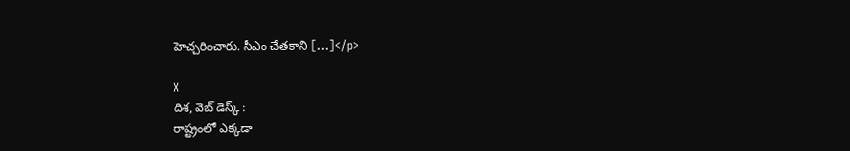హెచ్చరించారు. సీఎం చేతకాని […]</p>

X
దిశ, వెబ్ డెస్క్ :
రాష్ట్రంలో ఎక్కడా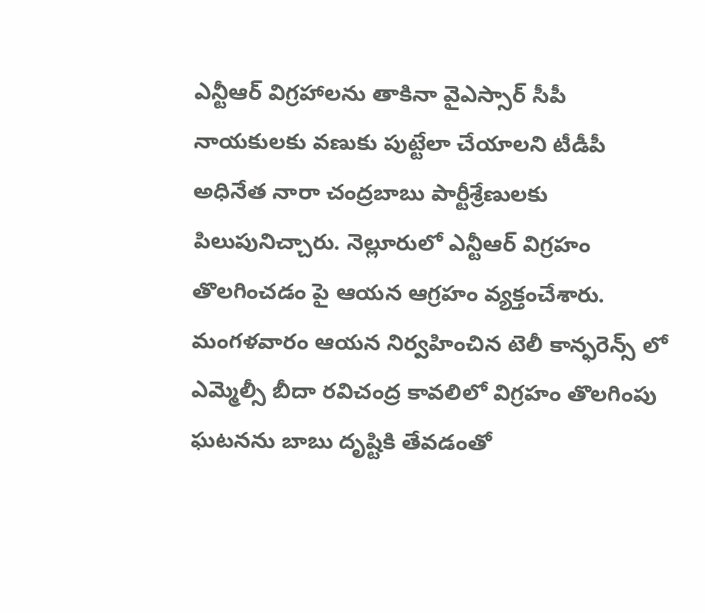ఎన్టీఆర్ విగ్రహాలను తాకినా వైఎస్సార్ సీపీ నాయకులకు వణుకు పుట్టేలా చేయాలని టీడీపీ అధినేత నారా చంద్రబాబు పార్టీశ్రేణులకు పిలుపునిచ్చారు. నెల్లూరులో ఎన్టీఆర్ విగ్రహం తొలగించడం పై ఆయన ఆగ్రహం వ్యక్తంచేశారు. మంగళవారం ఆయన నిర్వహించిన టెలీ కాన్ఫరెన్స్ లో ఎమ్మెల్సీ బీదా రవిచంద్ర కావలిలో విగ్రహం తొలగింపు ఘటనను బాబు దృష్టికి తేవడంతో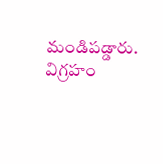మండిపడ్డారు. విగ్రహం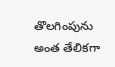తొలగింపును అంత తేలికగా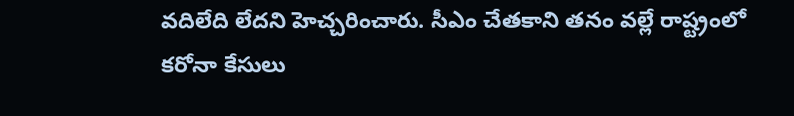వదిలేది లేదని హెచ్చరించారు. సీఎం చేతకాని తనం వల్లే రాష్ట్రంలో కరోనా కేసులు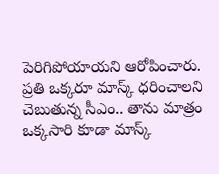పెరిగిపోయాయని ఆరోపించారు. ప్రతి ఒక్కరూ మాస్క్ ధరించాలని చెబుతున్న సీఎం.. తాను మాత్రం ఒక్కసారి కూడా మాస్క్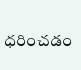ధరించడం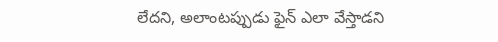లేదని, అలాంటప్పుడు ఫైన్ ఎలా వేస్తాడని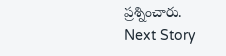ప్రశ్నించారు.
Next Story